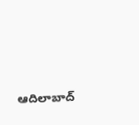ఆదిలాబాద్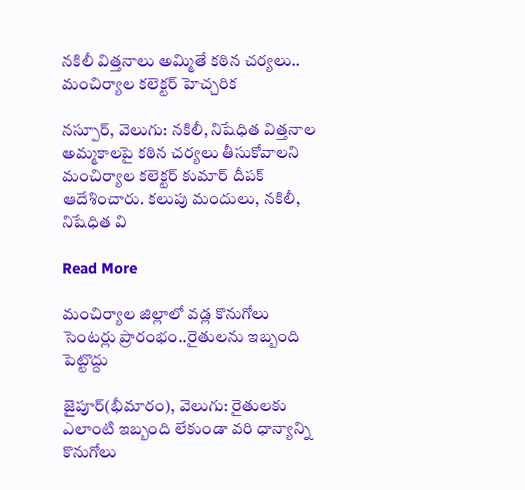నకిలీ విత్తనాలు అమ్మితే కఠిన చర్యలు.. మంచిర్యాల కలెక్టర్ హెచ్చరిక

నస్పూర్, వెలుగు: నకిలీ, నిషేధిత విత్తనాల అమ్మకాలపై కఠిన చర్యలు తీసుకోవాలని మంచిర్యాల కలెక్టర్ కుమార్ దీపక్ ఆదేశించారు. కలుపు మందులు, నకిలీ, నిషేధిత వి

Read More

మంచిర్యాల జిల్లాలో వడ్ల కొనుగోలు సెంటర్లు ప్రారంభం..రైతులను ఇబ్బంది పెట్టొద్దు

జైపూర్(భీమారం), వెలుగు: రైతులకు ఎలాంటి ఇబ్బంది లేకుండా వరి ధాన్యాన్ని కొనుగోలు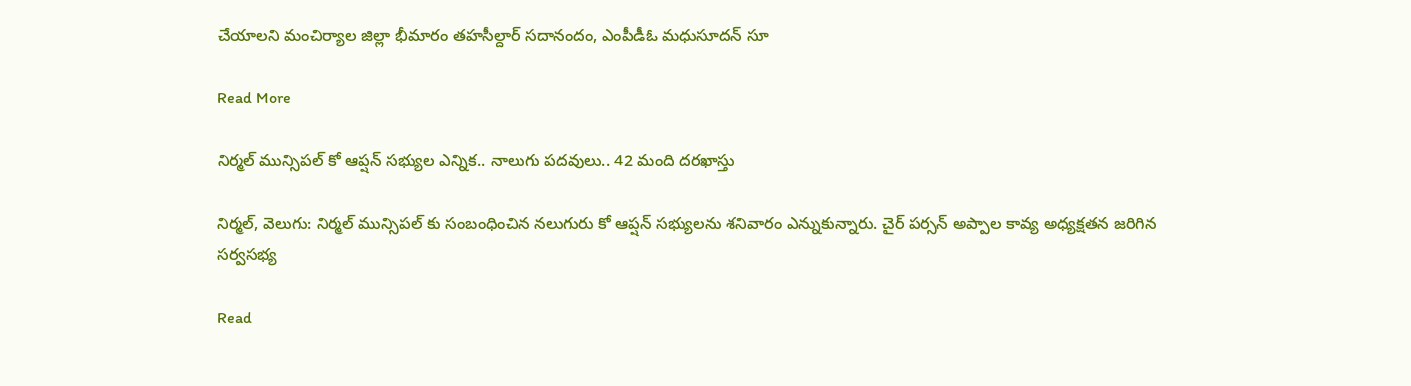చేయాలని మంచిర్యాల జిల్లా భీమారం తహసీల్దార్ సదానందం, ఎంపీడీఓ మధుసూదన్ సూ

Read More

నిర్మల్ మున్సిపల్ కో ఆప్షన్ సభ్యుల ఎన్నిక.. నాలుగు పదవులు.. 42 మంది దరఖాస్తు

నిర్మల్, వెలుగు: నిర్మల్ మున్సిపల్ కు సంబంధించిన నలుగురు కో ఆప్షన్ సభ్యులను శనివారం ఎన్నుకున్నారు. చైర్ పర్సన్ అప్పాల కావ్య అధ్యక్షతన జరిగిన సర్వసభ్య

Read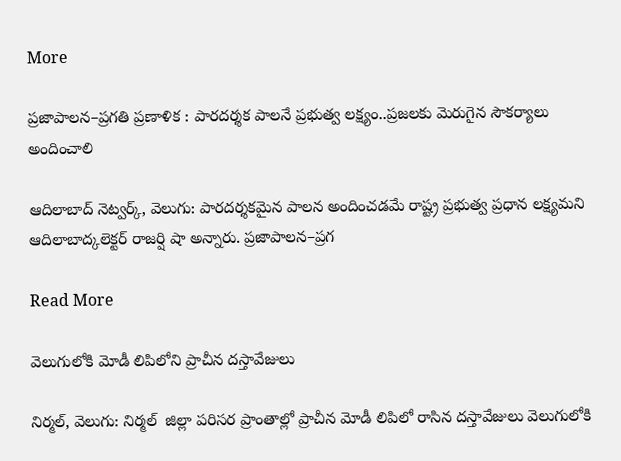More

ప్రజాపాలన–ప్రగతి ప్రణాళిక : పారదర్శక పాలనే ప్రభుత్వ లక్ష్యం..ప్రజలకు మెరుగైన సౌకర్యాలు అందించాలి

ఆదిలాబాద్ నెట్వర్క్, వెలుగు: పారదర్శకమైన పాలన అందించడమే రాష్ట్ర ప్రభుత్వ ప్రధాన లక్ష్యమని ఆదిలాబాద్కలెక్టర్ రాజర్షి షా అన్నారు. ప్రజాపాలన–ప్రగ

Read More

వెలుగులోకి మోడీ లిపిలోని ప్రాచీన దస్తావేజులు

నిర్మల్, వెలుగు: నిర్మల్  జిల్లా పరిసర ప్రాంతాల్లో ప్రాచీన మోడీ లిపిలో రాసిన దస్తావేజులు వెలుగులోకి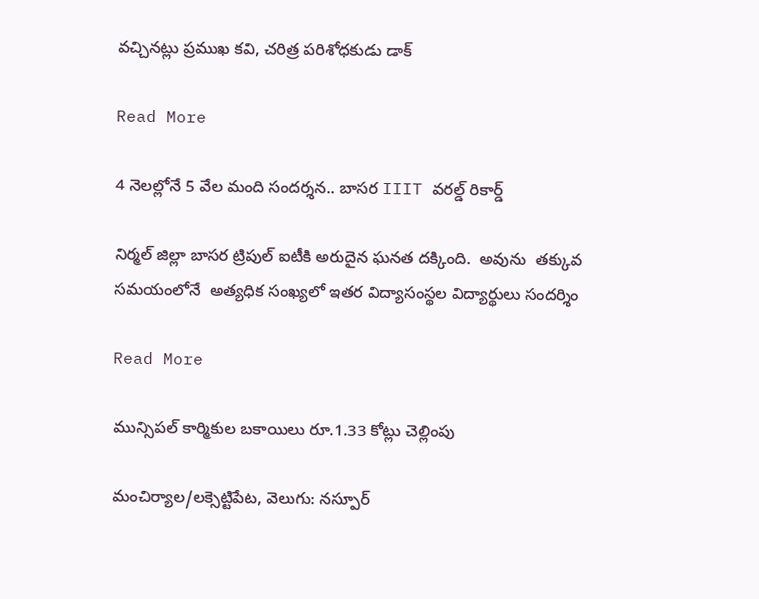వచ్చినట్లు ప్రముఖ కవి, చరిత్ర పరిశోధకుడు డాక్

Read More

4 నెలల్లోనే 5 వేల మంది సందర్శన.. బాసర IIIT వరల్డ్ రికార్డ్

నిర్మల్ జిల్లా బాసర ట్రిపుల్ ఐటీకి అరుదైన ఘనత దక్కింది.  అవును  తక్కువ సమయంలోనే  అత్యధిక సంఖ్యలో ఇతర విద్యాసంస్థల విద్యార్థులు సందర్శిం

Read More

మున్సిపల్ కార్మికుల బకాయిలు రూ.1.33 కోట్లు చెల్లింపు

మంచిర్యాల/లక్సెట్టిపేట, వెలుగు: నస్పూర్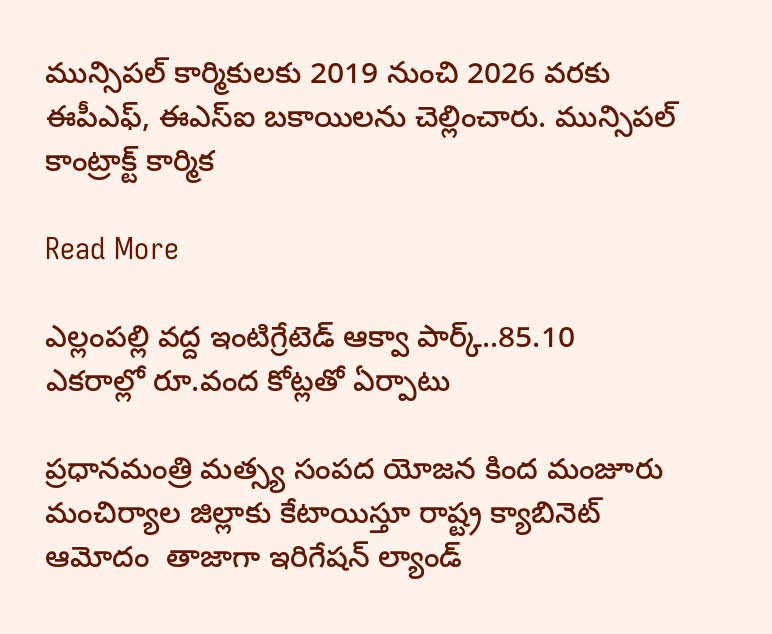మున్సిపల్ కార్మికులకు 2019 నుంచి 2026 వరకు ఈపీఎఫ్, ఈఎస్ఐ బకాయిలను చెల్లించారు. మున్సిపల్ కాంట్రాక్ట్ కార్మిక

Read More

ఎల్లంపల్లి వద్ద ఇంటిగ్రేటెడ్ ఆక్వా పార్క్..85.10 ఎకరాల్లో రూ.వంద కోట్లతో ఏర్పాటు

ప్రధానమంత్రి మత్స్య సంపద యోజన కింద మంజూరు  మంచిర్యాల జిల్లాకు కేటాయిస్తూ రాష్ట్ర క్యాబినెట్ ఆమోదం  తాజాగా ఇరిగేషన్ ల్యాండ్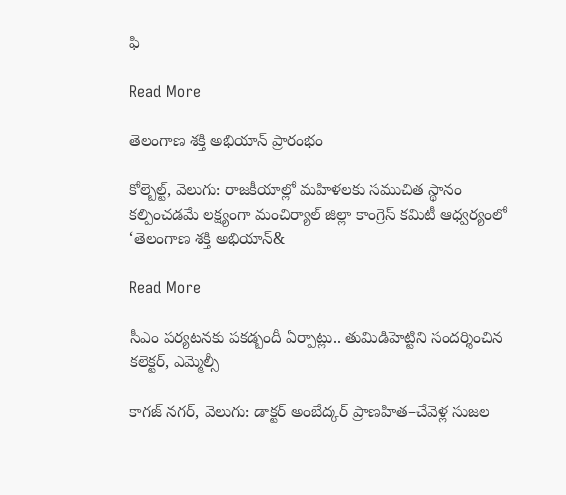ఫి

Read More

తెలంగాణ శక్తి అభియాన్ ప్రారంభం

కోల్బెల్ట్, వెలుగు: రాజకీయాల్లో మహిళలకు సముచిత స్థానం కల్పించడమే లక్ష్యంగా మంచిర్యాల్ జిల్లా కాంగ్రెస్ కమిటీ ఆధ్వర్యంలో ‘తెలంగాణ శక్తి అభియాన్&

Read More

సీఎం పర్యటనకు పకడ్బందీ ఏర్పాట్లు.. తుమిడిహెట్టిని సందర్శించిన కలెక్టర్, ఎమ్మెల్సీ

కాగజ్ నగర్, వెలుగు: డాక్టర్ అంబేద్కర్ ప్రాణహిత–చేవెళ్ల సుజల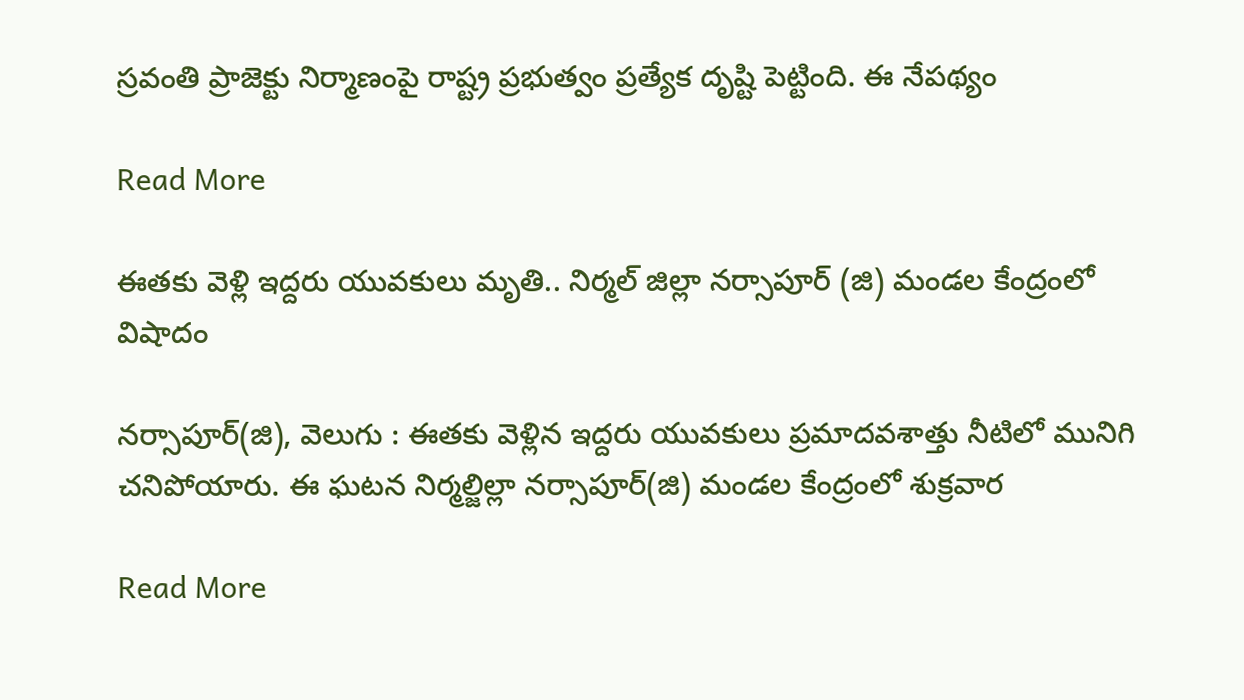స్రవంతి ప్రాజెక్టు నిర్మాణంపై రాష్ట్ర ప్రభుత్వం ప్రత్యేక దృష్టి పెట్టింది. ఈ నేపథ్యం

Read More

ఈతకు వెళ్లి ఇద్దరు యువకులు మృతి.. నిర్మల్‌‌ జిల్లా నర్సాపూర్‌‌ (జి) మండల కేంద్రంలో విషాదం

నర్సాపూర్(జి), వెలుగు : ఈతకు వెళ్లిన ఇద్దరు యువకులు ప్రమాదవశాత్తు నీటిలో మునిగి చనిపోయారు. ఈ ఘటన నిర్మల్జిల్లా నర్సాపూర్(జి) మండల కేంద్రంలో శుక్రవార

Read More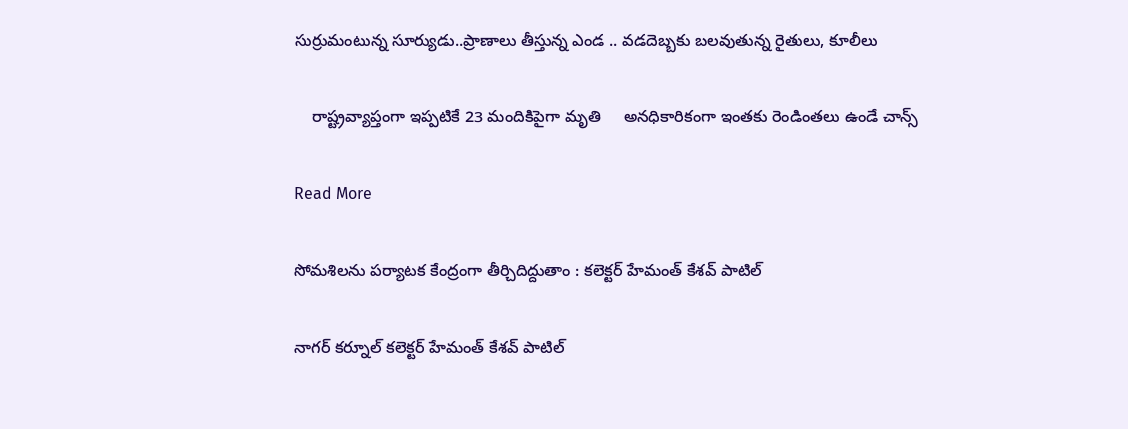సుర్రుమంటున్న సూర్యుడు..ప్రాణాలు తీస్తున్న ఎండ .. వడదెబ్బకు బలవుతున్న రైతులు, కూలీలు

    రాష్ట్రవ్యాప్తంగా ఇప్పటికే 23 మందికిపైగా మృతి     అనధికారికంగా ఇంతకు రెండింతలు ఉండే చాన్స్

Read More

సోమశిలను పర్యాటక కేంద్రంగా తీర్చిదిద్దుతాం : కలెక్టర్ హేమంత్ కేశవ్ పాటిల్

నాగర్ కర్నూల్ కలెక్టర్ హేమంత్ కేశవ్ పాటిల్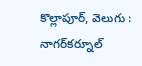కొల్లాపూర్, వెలుగు : నాగర్‌‌‌‌కర్నూల్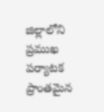జిల్లాలోని ప్రముఖ పర్యాటక ప్రాంతమైన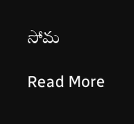సోమ

Read More